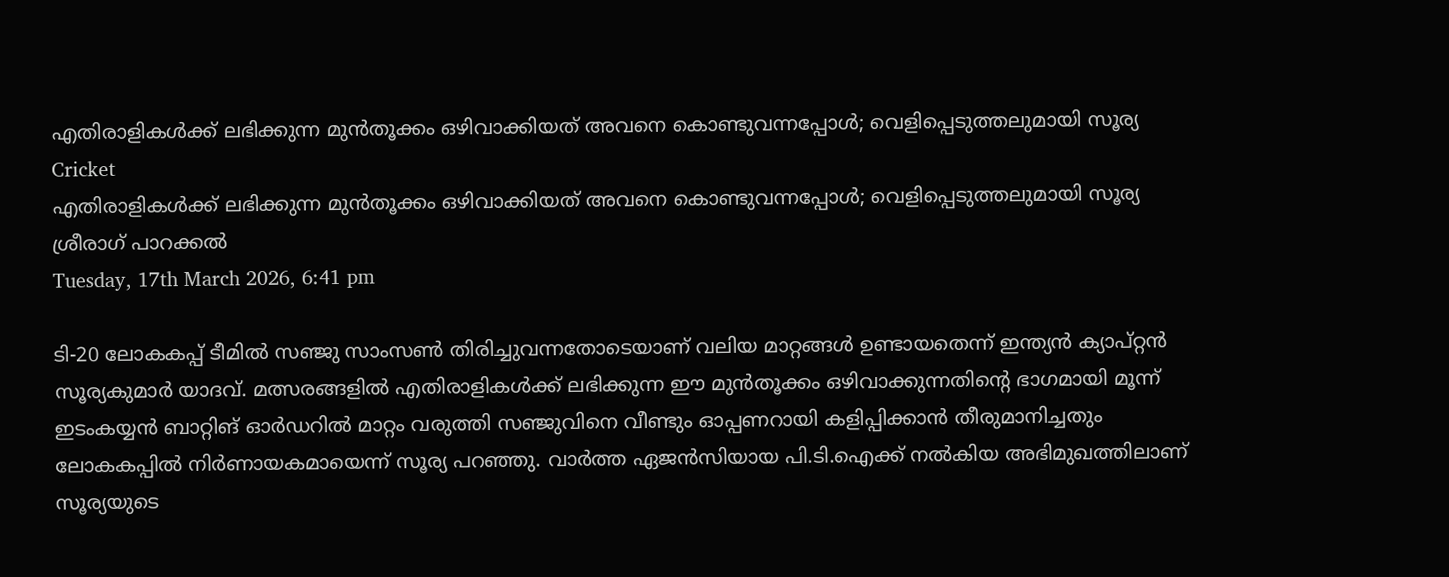എതിരാളികള്‍ക്ക് ലഭിക്കുന്ന മുന്‍തൂക്കം ഒഴിവാക്കിയത് അവനെ കൊണ്ടുവന്നപ്പോള്‍; വെളിപ്പെടുത്തലുമായി സൂര്യ
Cricket
എതിരാളികള്‍ക്ക് ലഭിക്കുന്ന മുന്‍തൂക്കം ഒഴിവാക്കിയത് അവനെ കൊണ്ടുവന്നപ്പോള്‍; വെളിപ്പെടുത്തലുമായി സൂര്യ
ശ്രീരാഗ് പാറക്കല്‍
Tuesday, 17th March 2026, 6:41 pm

ടി-20 ലോകകപ്പ് ടീമില്‍ സഞ്ജു സാംസണ്‍ തിരിച്ചുവന്നതോടെയാണ് വലിയ മാറ്റങ്ങള്‍ ഉണ്ടായതെന്ന് ഇന്ത്യന്‍ ക്യാപ്റ്റന്‍ സൂര്യകുമാര്‍ യാദവ്. മത്സരങ്ങളില്‍ എതിരാളികള്‍ക്ക് ലഭിക്കുന്ന ഈ മുന്‍തൂക്കം ഒഴിവാക്കുന്നതിന്റെ ഭാഗമായി മൂന്ന് ഇടംകയ്യന്‍ ബാറ്റിങ് ഓര്‍ഡറില്‍ മാറ്റം വരുത്തി സഞ്ജുവിനെ വീണ്ടും ഓപ്പണറായി കളിപ്പിക്കാന്‍ തീരുമാനിച്ചതും ലോകകപ്പില്‍ നിര്‍ണായകമായെന്ന് സൂര്യ പറഞ്ഞു. വാര്‍ത്ത ഏജന്‍സിയായ പി.ടി.ഐക്ക് നല്‍കിയ അഭിമുഖത്തിലാണ് സൂര്യയുടെ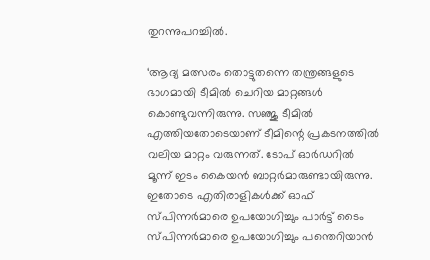തുറന്നുപറച്ചില്‍.

‘ആദ്യ മത്സരം തൊട്ടുതന്നെ തന്ത്രങ്ങളുടെ ഭാഗമായി ടീമില്‍ ചെറിയ മാറ്റങ്ങള്‍ കൊണ്ടുവന്നിരുന്നു. സഞ്ജു ടീമില്‍ എത്തിയതോടെയാണ് ടീമിന്റെ പ്രകടനത്തില്‍ വലിയ മാറ്റം വരുന്നത്. ടോപ് ഓര്‍ഡറില്‍ മൂന്ന് ഇടം കൈയന്‍ ബാറ്റര്‍മാരുണ്ടായിരുന്നു. ഇതോടെ എതിരാളികള്‍ക്ക് ഓഫ് സ്പിന്നര്‍മാരെ ഉപയോഗിച്ചും പാര്‍ട്ട് ടൈം സ്പിന്നര്‍മാരെ ഉപയോഗിച്ചും പന്തെറിയാന്‍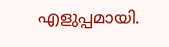എളുപ്പമായി.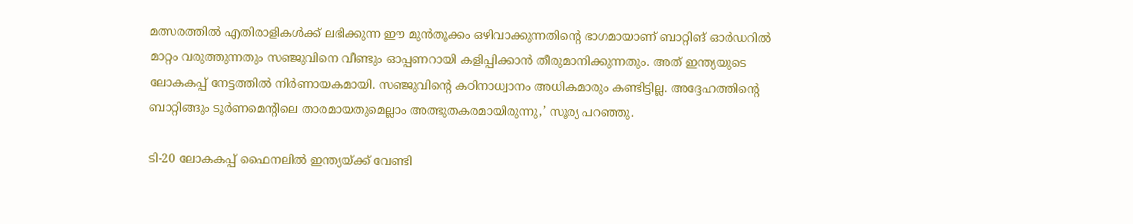മത്സരത്തില്‍ എതിരാളികള്‍ക്ക് ലഭിക്കുന്ന ഈ മുന്‍തൂക്കം ഒഴിവാക്കുന്നതിന്റെ ഭാഗമായാണ് ബാറ്റിങ് ഓര്‍ഡറില്‍ മാറ്റം വരുത്തുന്നതും സഞ്ജുവിനെ വീണ്ടും ഓപ്പണറായി കളിപ്പിക്കാന്‍ തീരുമാനിക്കുന്നതും. അത് ഇന്ത്യയുടെ ലോകകപ്പ് നേട്ടത്തില്‍ നിര്‍ണായകമായി. സഞ്ജുവിന്റെ കഠിനാധ്വാനം അധികമാരും കണ്ടിട്ടില്ല. അദ്ദേഹത്തിന്റെ ബാറ്റിങ്ങും ടൂര്‍ണമെന്റിലെ താരമായതുമെല്ലാം അത്ഭുതകരമായിരുന്നു,’ സൂര്യ പറഞ്ഞു.

ടി-20 ലോകകപ്പ് ഫൈനലില്‍ ഇന്ത്യയ്ക്ക് വേണ്ടി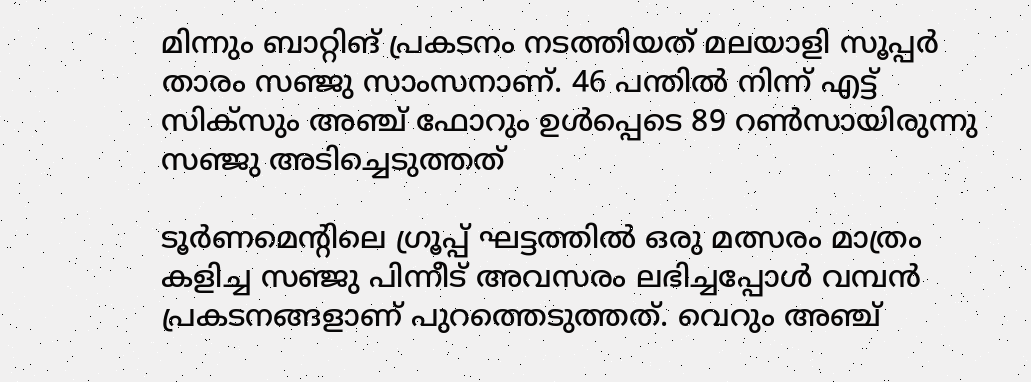മിന്നും ബാറ്റിങ് പ്രകടനം നടത്തിയത് മലയാളി സൂപ്പര്‍ താരം സഞ്ജു സാംസനാണ്. 46 പന്തില്‍ നിന്ന് എട്ട് സിക്‌സും അഞ്ച് ഫോറും ഉള്‍പ്പെടെ 89 റണ്‍സായിരുന്നു സഞ്ജു അടിച്ചെടുത്തത്

ടൂര്‍ണമെന്റിലെ ഗ്രൂപ്പ് ഘട്ടത്തില്‍ ഒരു മത്സരം മാത്രം കളിച്ച സഞ്ജു പിന്നീട് അവസരം ലഭിച്ചപ്പോള്‍ വമ്പന്‍ പ്രകടനങ്ങളാണ് പുറത്തെടുത്തത്. വെറും അഞ്ച്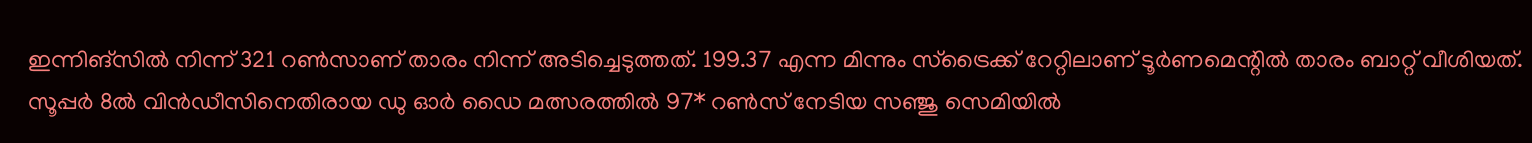ഇന്നിങ്സില്‍ നിന്ന് 321 റണ്‍സാണ് താരം നിന്ന് അടിച്ചെടുത്തത്. 199.37 എന്ന മിന്നും സ്‌ട്രൈക്ക് റേറ്റിലാണ് ടൂര്‍ണമെന്റില്‍ താരം ബാറ്റ് വീശിയത്. സൂപ്പര്‍ 8ല്‍ വിന്‍ഡീസിനെതിരായ ഡു ഓര്‍ ഡൈ മത്സരത്തില്‍ 97* റണ്‍സ് നേടിയ സഞ്ജു സെമിയില്‍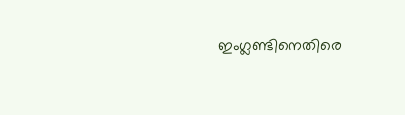ഇംഗ്ലണ്ടിനെതിരെ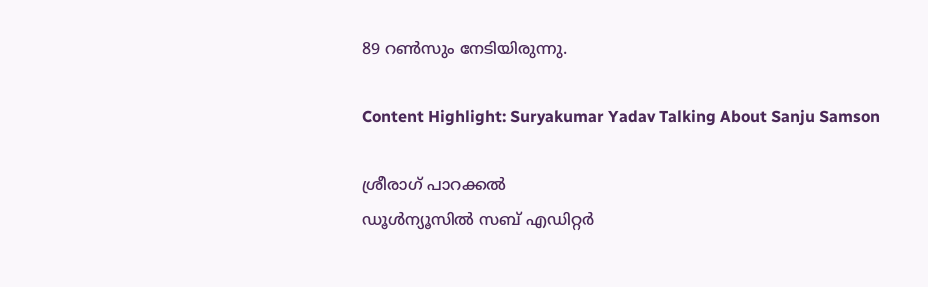89 റണ്‍സും നേടിയിരുന്നു.

Content Highlight: Suryakumar Yadav Talking About Sanju Samson

ശ്രീരാഗ് പാറക്കല്‍
ഡൂള്‍ന്യൂസില്‍ സബ് എഡിറ്റര്‍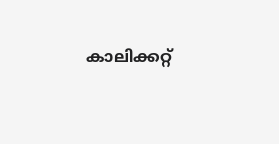കാലിക്കറ്റ്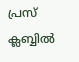പ്രസ് ക്ലബ്ബില്‍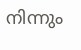നിന്നും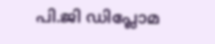പി.ജി ഡിപ്ലോമ